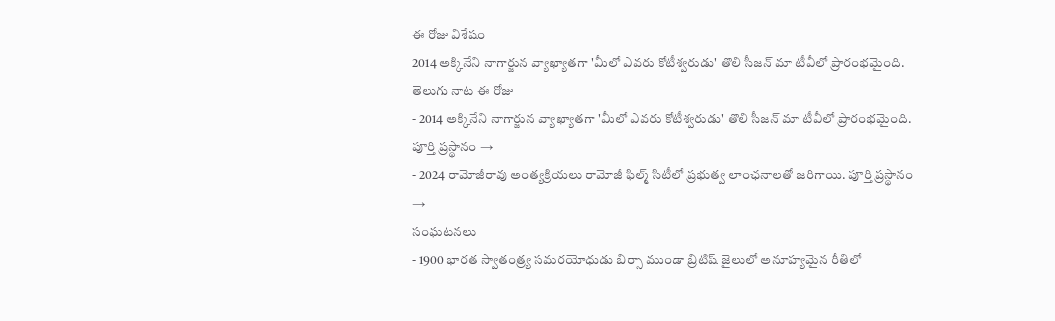ఈ రోజు విశేషం
2014 అక్కినేని నాగార్జున వ్యాఖ్యాతగా 'మీలో ఎవరు కోటీశ్వరుడు' తొలి సీజన్ మా టీవీలో ప్రారంభమైంది.
తెలుగు నాట ఈ రోజు
- 2014 అక్కినేని నాగార్జున వ్యాఖ్యాతగా 'మీలో ఎవరు కోటీశ్వరుడు' తొలి సీజన్ మా టీవీలో ప్రారంభమైంది. పూర్తి ప్రస్థానం →
- 2024 రామోజీరావు అంత్యక్రియలు రామోజీ ఫిల్మ్ సిటీలో ప్రభుత్వ లాంఛనాలతో జరిగాయి. పూర్తి ప్రస్థానం →
సంఘటనలు
- 1900 భారత స్వాతంత్ర్య సమరయోధుడు బిర్సా ముండా బ్రిటిష్ జైలులో అనూహ్యమైన రీతిలో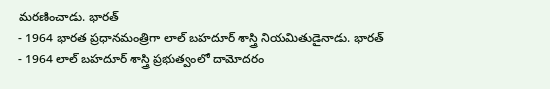మరణించాడు. భారత్
- 1964 భారత ప్రధానమంత్రిగా లాల్ బహదూర్ శాస్త్రి నియమితుడైనాడు. భారత్
- 1964 లాల్ బహదూర్ శాస్త్రి ప్రభుత్వంలో దామోదరం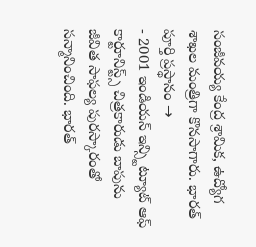సంజీవయ్య కేంద్ర శ్రామిక, ఉద్యోగ శాఖల మంత్రిగా కొనసాగారు. భారత్ పూర్తి ప్రస్థానం →
- 2001 ఇండియన్ ఇన్స్టిట్యూట్ ఆఫ్ కార్టూనిస్ట్స్ చిత్రకారుడు బాపును జీవిత సాఫల్య పురస్కారంతో సన్మానించింది. భారత్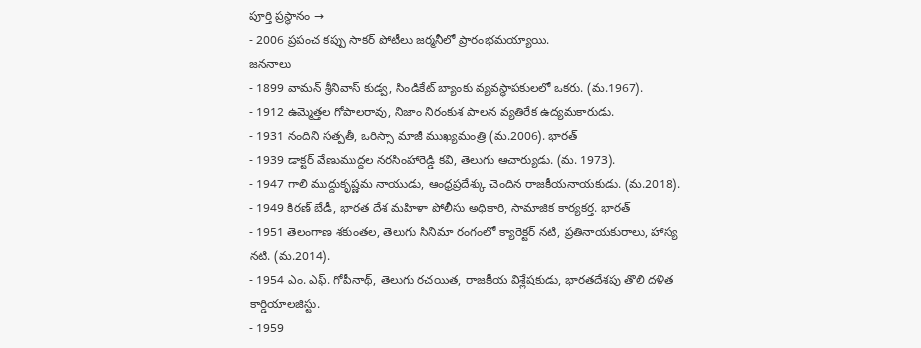పూర్తి ప్రస్థానం →
- 2006 ప్రపంచ కప్పు సాకర్ పోటీలు జర్మనీలో ప్రారంభమయ్యాయి.
జననాలు
- 1899 వామన్ శ్రీనివాస్ కుడ్వ, సిండికేట్ బ్యాంకు వ్యవస్థాపకులలో ఒకరు. (మ.1967).
- 1912 ఉమ్మెత్తల గోపాలరావు, నిజాం నిరంకుశ పాలన వ్యతిరేక ఉద్యమకారుడు.
- 1931 నందిని సత్పతీ, ఒరిస్సా మాజీ ముఖ్యమంత్రి (మ.2006). భారత్
- 1939 డాక్టర్ వేణుముద్దల నరసింహారెడ్డి కవి, తెలుగు ఆచార్యుడు. (మ. 1973).
- 1947 గాలి ముద్దుకృష్ణమ నాయుడు, ఆంధ్రప్రదేశ్కు చెందిన రాజకీయనాయకుడు. (మ.2018).
- 1949 కిరణ్ బేడీ, భారత దేశ మహిళా పోలీసు అధికారి, సామాజిక కార్యకర్త. భారత్
- 1951 తెలంగాణ శకుంతల, తెలుగు సినిమా రంగంలో క్యారెక్టర్ నటి, ప్రతినాయకురాలు, హాస్య నటి. (మ.2014).
- 1954 ఎం. ఎఫ్. గోపీనాథ్, తెలుగు రచయిత, రాజకీయ విశ్లేషకుడు, భారతదేశపు తొలి దళిత కార్డియాలజిస్టు.
- 1959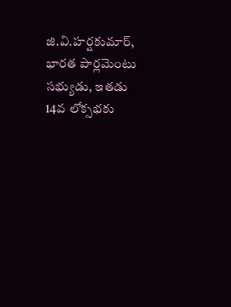జి.వి.హర్షకుమార్, భారత పార్లమెంటు సభ్యుడు, ఇతడు 14వ లోక్సభకు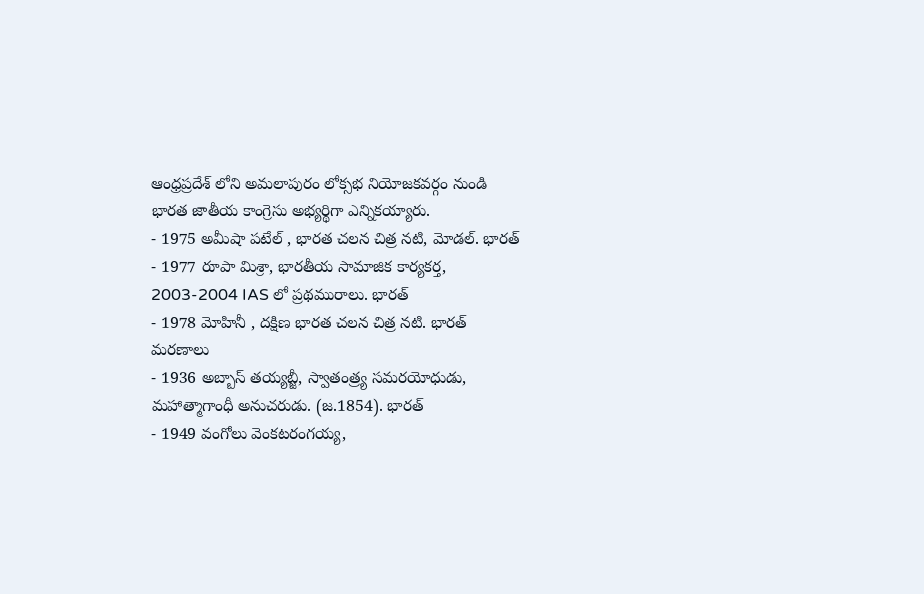ఆంధ్రప్రదేశ్ లోని అమలాపురం లోక్సభ నియోజకవర్గం నుండి భారత జాతీయ కాంగ్రెసు అభ్యర్థిగా ఎన్నికయ్యారు.
- 1975 అమీషా పటేల్ , భారత చలన చిత్ర నటి, మోడల్. భారత్
- 1977 రూపా మిశ్రా, భారతీయ సామాజిక కార్యకర్త, 2003-2004 IAS లో ప్రథమురాలు. భారత్
- 1978 మోహినీ , దక్షిణ భారత చలన చిత్ర నటి. భారత్
మరణాలు
- 1936 అబ్బాస్ తయ్యబ్జీ, స్వాతంత్ర్య సమరయోధుడు, మహాత్మాగాంధీ అనుచరుడు. (జ.1854). భారత్
- 1949 వంగోలు వెంకటరంగయ్య,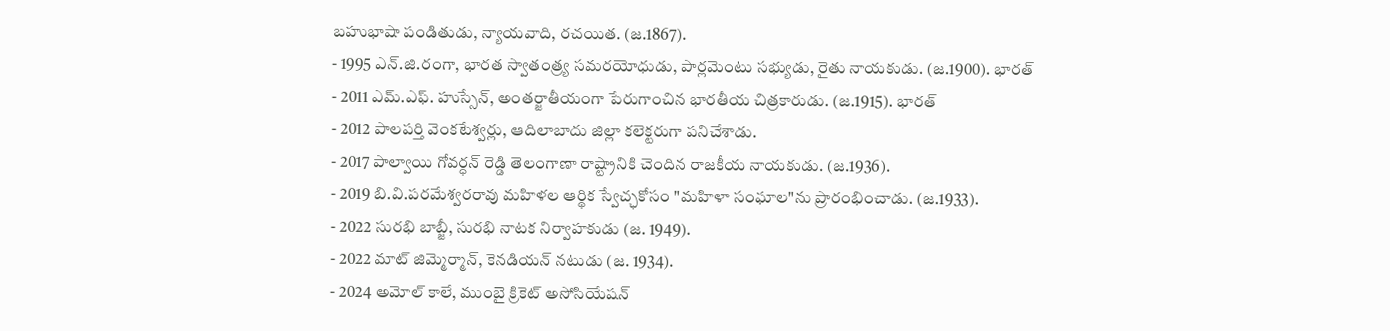బహుభాషా పండితుడు, న్యాయవాది, రచయిత. (జ.1867).
- 1995 ఎన్.జి.రంగా, భారత స్వాతంత్ర్య సమరయోధుడు, పార్లమెంటు సభ్యుడు, రైతు నాయకుడు. (జ.1900). భారత్
- 2011 ఎమ్.ఎఫ్. హుస్సేన్, అంతర్జాతీయంగా పేరుగాంచిన భారతీయ చిత్రకారుడు. (జ.1915). భారత్
- 2012 పాలపర్తి వెంకటేశ్వర్లు, ఆదిలాబాదు జిల్లా కలెక్టరుగా పనిచేశాడు.
- 2017 పాల్వాయి గోవర్ధన్ రెడ్డి తెలంగాణా రాష్ట్రానికి చెందిన రాజకీయ నాయకుడు. (జ.1936).
- 2019 బి.వి.పరమేశ్వరరావు మహిళల ఆర్థిక స్వేచ్ఛకోసం "మహిళా సంఘాల"ను ప్రారంభించాడు. (జ.1933).
- 2022 సురభి బాబ్జీ, సురభి నాటక నిర్వాహకుడు (జ. 1949).
- 2022 మాట్ జిమ్మెర్మాన్, కెనడియన్ నటుడు (జ. 1934).
- 2024 అమోల్ కాలే, ముంబై క్రికెట్ అసోసియేషన్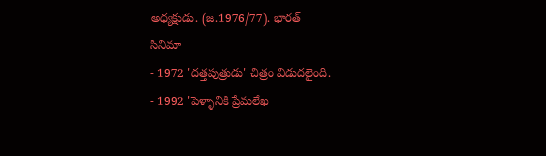అధ్యక్షుడు. (జ.1976/77). భారత్
సినిమా
- 1972 'దత్తపుత్రుడు' చిత్రం విడుదలైంది.
- 1992 'పెళ్ళానికి ప్రేమలేఖ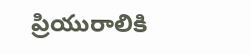ప్రియురాలికి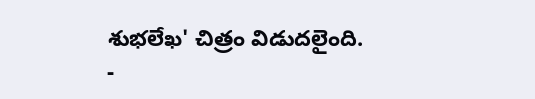శుభలేఖ' చిత్రం విడుదలైంది.
-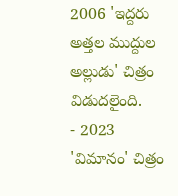2006 'ఇద్దరు అత్తల ముద్దుల అల్లుడు' చిత్రం విడుదలైంది.
- 2023 'విమానం' చిత్రం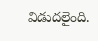విడుదలైంది.